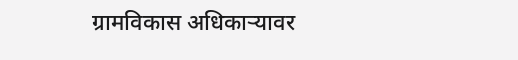ग्रामविकास अधिकाऱ्यावर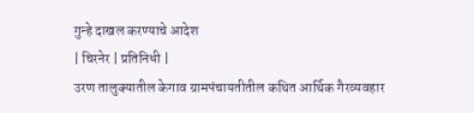गुन्हे दाखल करण्याचे आदेश
| चिरनेर | प्रतिनिधी |
उरण तालुक्यातील केगाव ग्रामपंचायतीतील कथित आर्थिक गैरव्यवहार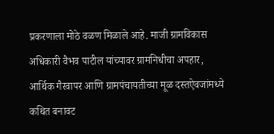प्रकरणाला मोठे वळण मिळाले आहे. माजी ग्रामविकास अधिकारी वैभव पाटील यांच्यावर ग्रामनिधीचा अपहार, आर्थिक गैरवापर आणि ग्रामपंचायतीच्या मूळ दस्तऐवजांमध्ये कथित बनावट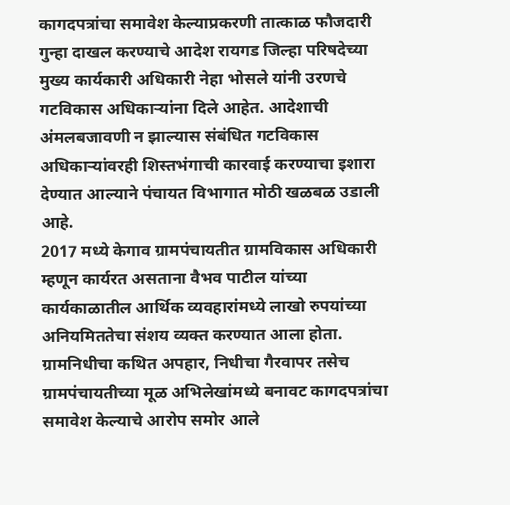कागदपत्रांचा समावेश केल्याप्रकरणी तात्काळ फौजदारी गुन्हा दाखल करण्याचे आदेश रायगड जिल्हा परिषदेच्या मुख्य कार्यकारी अधिकारी नेहा भोसले यांनी उरणचे गटविकास अधिकाऱ्यांना दिले आहेत. आदेशाची अंमलबजावणी न झाल्यास संबंधित गटविकास अधिकाऱ्यांवरही शिस्तभंगाची कारवाई करण्याचा इशारा देण्यात आल्याने पंचायत विभागात मोठी खळबळ उडाली आहे.
2017 मध्ये केगाव ग्रामपंचायतीत ग्रामविकास अधिकारी म्हणून कार्यरत असताना वैभव पाटील यांच्या कार्यकाळातील आर्थिक व्यवहारांमध्ये लाखो रुपयांच्या अनियमिततेचा संशय व्यक्त करण्यात आला होता. ग्रामनिधीचा कथित अपहार, निधीचा गैरवापर तसेच ग्रामपंचायतीच्या मूळ अभिलेखांमध्ये बनावट कागदपत्रांचा समावेश केल्याचे आरोप समोर आले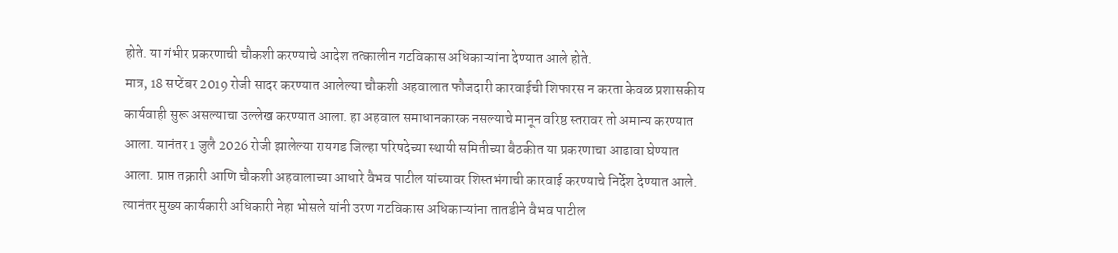होते. या गंभीर प्रकरणाची चौकशी करण्याचे आदेश तत्कालीन गटविकास अधिकाऱ्यांना देण्यात आले होते.
मात्र, 18 सप्टेंबर 2019 रोजी सादर करण्यात आलेल्या चौकशी अहवालात फौजदारी कारवाईची शिफारस न करता केवळ प्रशासकीय कार्यवाही सुरू असल्याचा उल्लेख करण्यात आला. हा अहवाल समाधानकारक नसल्याचे मानून वरिष्ठ स्तरावर तो अमान्य करण्यात आला. यानंतर 1 जुलै 2026 रोजी झालेल्या रायगड जिल्हा परिषदेच्या स्थायी समितीच्या बैठकीत या प्रकरणाचा आढावा घेण्यात आला. प्राप्त तक्रारी आणि चौकशी अहवालाच्या आधारे वैभव पाटील यांच्यावर शिस्तभंगाची कारवाई करण्याचे निर्देश देण्यात आले. त्यानंतर मुख्य कार्यकारी अधिकारी नेहा भोसले यांनी उरण गटविकास अधिकाऱ्यांना तातडीने वैभव पाटील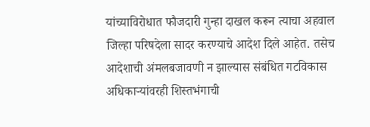यांच्याविरोधात फौजदारी गुन्हा दाखल करून त्याचा अहवाल जिल्हा परिषदेला सादर करण्याचे आदेश दिले आहेत. तसेच आदेशाची अंमलबजावणी न झाल्यास संबंधित गटविकास अधिकाऱ्यांवरही शिस्तभंगाची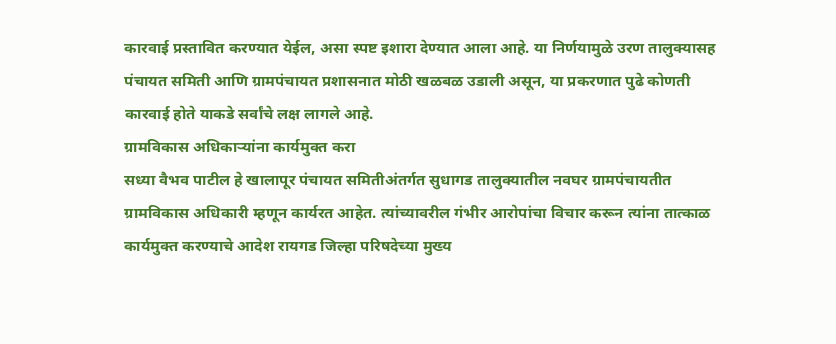कारवाई प्रस्तावित करण्यात येईल, असा स्पष्ट इशारा देण्यात आला आहे. या निर्णयामुळे उरण तालुक्यासह पंचायत समिती आणि ग्रामपंचायत प्रशासनात मोठी खळबळ उडाली असून, या प्रकरणात पुढे कोणती कारवाई होते याकडे सर्वांचे लक्ष लागले आहे.
ग्रामविकास अधिकाऱ्यांना कार्यमुक्त करा
सध्या वैभव पाटील हे खालापूर पंचायत समितीअंतर्गत सुधागड तालुक्यातील नवघर ग्रामपंचायतीत ग्रामविकास अधिकारी म्हणून कार्यरत आहेत. त्यांच्यावरील गंभीर आरोपांचा विचार करून त्यांना तात्काळ कार्यमुक्त करण्याचे आदेश रायगड जिल्हा परिषदेच्या मुख्य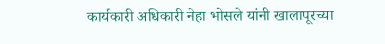कार्यकारी अधिकारी नेहा भोसले यांनी खालापूरच्या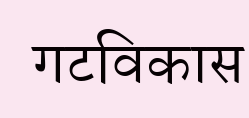गटविकास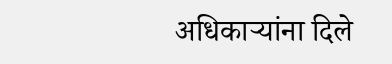अधिकाऱ्यांना दिले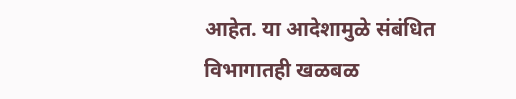आहेत. या आदेशामुळे संबंधित विभागातही खळबळ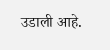उडाली आहे.